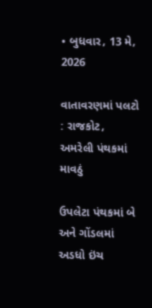• બુધવાર, 13 મે, 2026

વાતાવરણમાં પલટો : રાજકોટ, અમરેલી પંથકમાં માવઠું

ઉપલેટા પંથકમાં બે અને ગોંડલમાં અડધો ઇંચ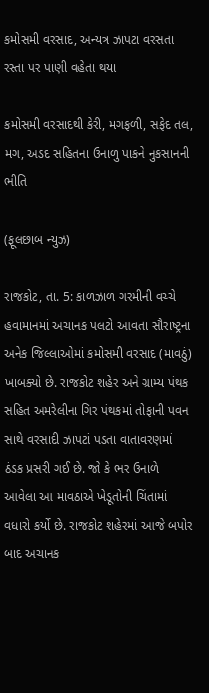કમોસમી વરસાદ, અન્યત્ર ઝાપટા વરસતા રસ્તા પર પાણી વહેતા થયા

કમોસમી વરસાદથી કેરી, મગફળી, સફેદ તલ, મગ, અડદ સહિતના ઉનાળુ પાકને નુકસાનની ભીતિ

(ફૂલછાબ ન્યુઝ)

રાજકોટ, તા. 5: કાળઝાળ ગરમીની વચ્ચે હવામાનમાં અચાનક પલટો આવતા સૌરાષ્ટ્રના અનેક જિલ્લાઓમાં કમોસમી વરસાદ (માવઠું) ખાબક્યો છે. રાજકોટ શહેર અને ગ્રામ્ય પંથક સહિત અમરેલીના ગિર પંથકમાં તોફાની પવન સાથે વરસાદી ઝાપટાં પડતા વાતાવરણમાં ઠંડક પ્રસરી ગઈ છે. જો કે ભર ઉનાળે આવેલા આ માવઠાએ ખેડૂતોની ચિંતામાં વધારો કર્યો છે. રાજકોટ શહેરમાં આજે બપોર બાદ અચાનક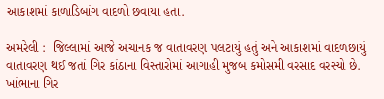આકાશમાં કાળાડિબાંગ વાદળો છવાયા હતા.

અમરેલી :  જિલ્લામાં આજે અચાનક જ વાતાવરણ પલટાયું હતું અને આકાશમાં વાદળછાયું વાતાવરણ થઈ જતાં ગિર કાંઠાના વિસ્તારોમાં આગાહી મુજબ કમોસમી વરસાદ વરસ્યો છે. ખાંભાના ગિર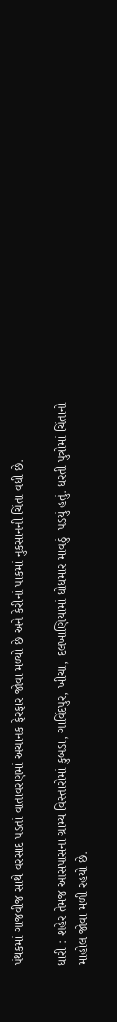પંથકમાં ગાજવીજ સાથે વરસાદ પડતાં વાતાવરણમાં અચાનક ફેરફાર જોવા મળ્યો છે અને કેરીનાં પાકમાં નુકસાનની ચિંતા વધી છે.

ધારી : શહેર તેમજ આસપાસના ગ્રામ્ય વિસ્તારોમાં કુબડા, ગાવિંદપુર, ખીચા, દલખાણિયામાં ધોધમાર માવઠું  પડયું હતું. ધરતી પુત્રોમાં ચિંતાનો માહોલ જોવા મળી રહયો છે.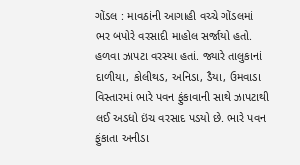ગોંડલ : માવઠાંની આગાહી વચ્ચે ગોંડલમાં ભર બપોરે વરસાદી માહોલ સર્જાયો હતો. હળવા ઝાપટા વરસ્યા હતાં. જ્યારે તાલુકાનાં દાળીયા, કોલીથડ, અનિડા, ડૈયા, ઉમવાડા વિસ્તારમાં ભારે પવન ફુંકાવાની સાથે ઝાપટાથી લઈ અડધો ઇંચ વરસાદ પડયો છે. ભારે પવન ફુંકાતા અનીડા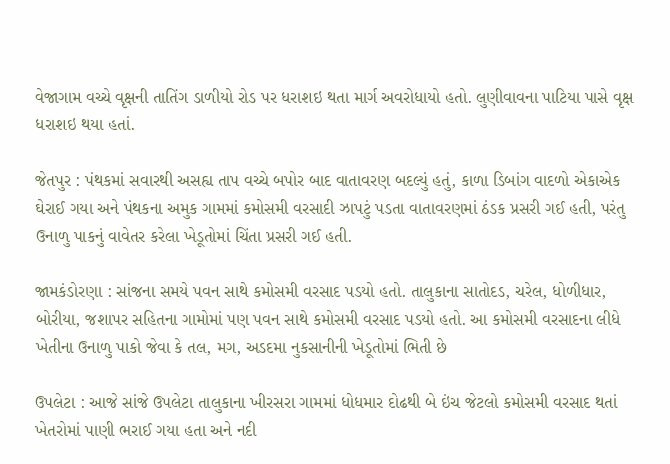વેજાગામ વચ્ચે વૃક્ષની તાતિંગ ડાળીયો રોડ પર ધરાશઇ થતા માર્ગ અવરોધાયો હતો. લુણીવાવના પાટિયા પાસે વૃક્ષ ધરાશઇ થયા હતાં.

જેતપુર : પંથકમાં સવારથી અસહ્ય તાપ વચ્ચે બપોર બાદ વાતાવરણ બદલ્યું હતું, કાળા ડિબાંગ વાદળો એકાએક ઘેરાઈ ગયા અને પંથકના અમુક ગામમાં કમોસમી વરસાદી ઝાપટું પડતા વાતાવરણમાં ઠંડક પ્રસરી ગઈ હતી, પરંતુ ઉનાળુ પાકનું વાવેતર કરેલા ખેડૂતોમાં ચિંતા પ્રસરી ગઈ હતી.

જામકંડોરણા : સાંજના સમયે પવન સાથે કમોસમી વરસાદ પડયો હતો. તાલુકાના સાતોદડ, ચરેલ, ધોળીધાર, બોરીયા, જશાપર સહિતના ગામોમાં પણ પવન સાથે કમોસમી વરસાદ પડયો હતો. આ કમોસમી વરસાદના લીધે ખેતીના ઉનાળુ પાકો જેવા કે તલ, મગ, અડદમા નુકસાનીની ખેડૂતોમાં ભિતી છે

ઉપલેટા : આજે સાંજે ઉપલેટા તાલુકાના ખીરસરા ગામમાં ધોધમાર દોઢથી બે ઇંચ જેટલો કમોસમી વરસાદ થતાં ખેતરોમાં પાણી ભરાઈ ગયા હતા અને નદી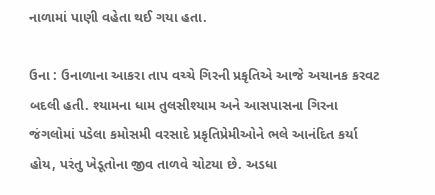નાળામાં પાણી વહેતા થઈ ગયા હતા.

ઉના : ઉનાળાના આકરા તાપ વચ્ચે ગિરની પ્રકૃતિએ આજે અચાનક કરવટ બદલી હતી. શ્યામના ધામ તુલસીશ્યામ અને આસપાસના ગિરના જંગલોમાં પડેલા કમોસમી વરસાદે પ્રકૃતિપ્રેમીઓને ભલે આનંદિત કર્યા હોય, પરંતુ ખેડૂતોના જીવ તાળવે ચોટયા છે. અડધા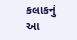કલાકનું આ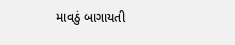માવઠું બાગાયતી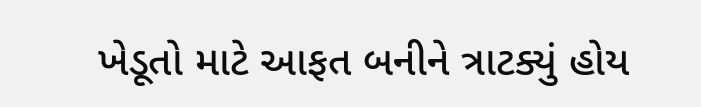ખેડૂતો માટે આફત બનીને ત્રાટક્યું હોય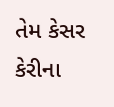તેમ કેસર કેરીના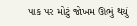પાક પર મોટું જોખમ ઊભું થયું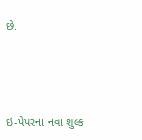છે.





ઇ-પેપરના નવા શુલ્ક